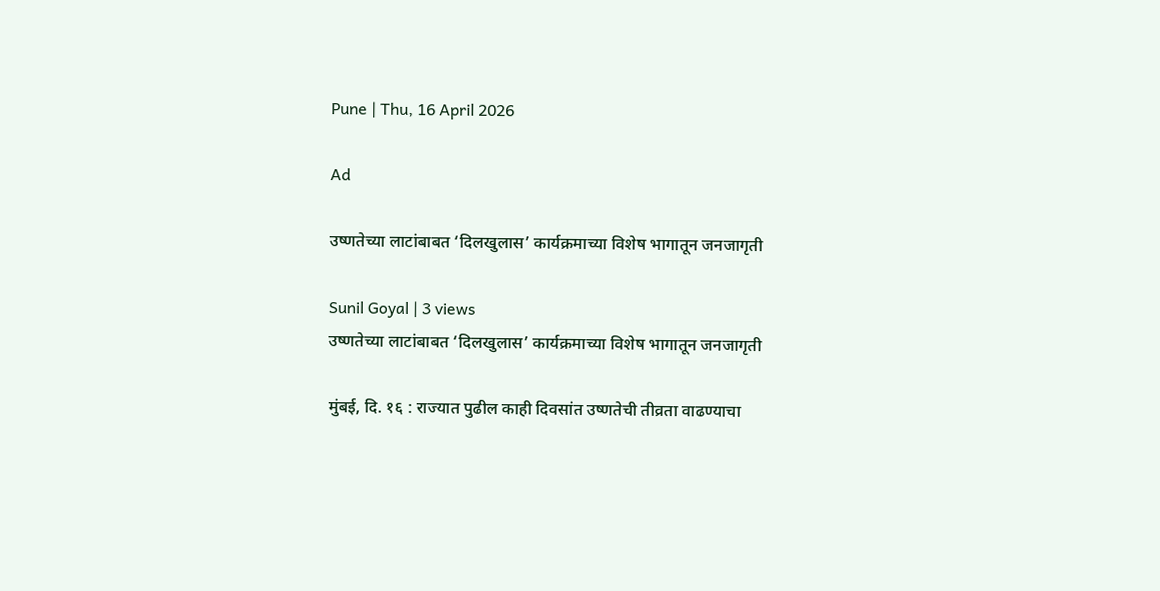Pune | Thu, 16 April 2026

Ad

उष्णतेच्या लाटांबाबत ‘दिलखुलास’ कार्यक्रमाच्या विशेष भागातून जनजागृती

Sunil Goyal | 3 views
उष्णतेच्या लाटांबाबत ‘दिलखुलास’ कार्यक्रमाच्या विशेष भागातून जनजागृती

मुंबई, दि. १६ : राज्यात पुढील काही दिवसांत उष्णतेची तीव्रता वाढण्याचा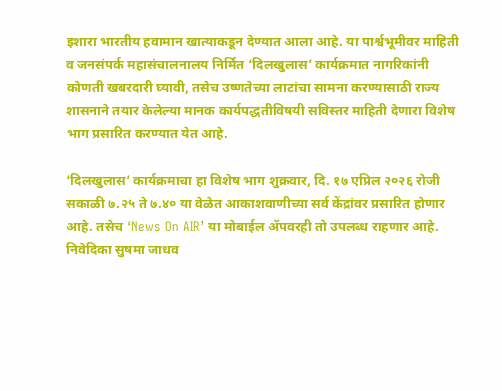इशारा भारतीय हवामान खात्याकडून देण्यात आला आहे. या पार्श्वभूमीवर माहिती व जनसंपर्क महासंचालनालय निर्मित ‘दिलखुलास’ कार्यक्रमात नागरिकांनी कोणती खबरदारी घ्यावी, तसेच उष्णतेच्या लाटांचा सामना करण्यासाठी राज्य शासनाने तयार केलेल्या मानक कार्यपद्धतीविषयी सविस्तर माहिती देणारा विशेष भाग प्रसारित करण्यात येत आहे.

‘दिलखुलास’ कार्यक्रमाचा हा विशेष भाग शुक्रवार, दि. १७ एप्रिल २०२६ रोजी सकाळी ७.२५ ते ७.४० या वेळेत आकाशवाणीच्या सर्व केंद्रांवर प्रसारित होणार आहे. तसेच ‘News On AIR’ या मोबाईल ॲपवरही तो उपलब्ध राहणार आहे. निवेदिका सुषमा जाधव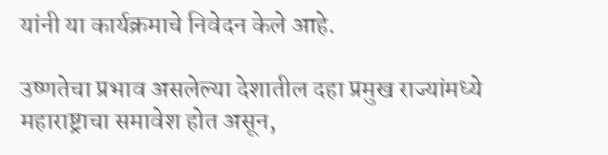यांनी या कार्यक्रमाचे निवेदन केले आहे.

उष्णतेचा प्रभाव असलेल्या देशातील दहा प्रमुख राज्यांमध्ये महाराष्ट्राचा समावेश होत असून,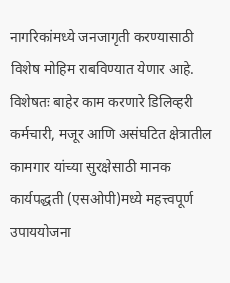नागरिकांमध्ये जनजागृती करण्यासाठी विशेष मोहिम राबविण्यात येणार आहे. विशेषतः बाहेर काम करणारे डिलिव्हरी कर्मचारी, मजूर आणि असंघटित क्षेत्रातील कामगार यांच्या सुरक्षेसाठी मानक कार्यपद्धती (एसओपी)मध्ये महत्त्वपूर्ण उपाययोजना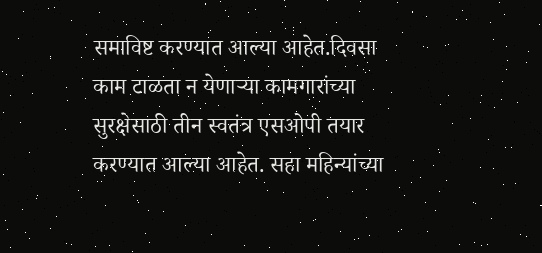समाविष्ट करण्यात आल्या आहेत.दिवसा काम टाळता न येणाऱ्या कामगारांच्या सुरक्षेसाठी तीन स्वतंत्र एसओपी तयार करण्यात आल्या आहेत. सहा महिन्यांच्या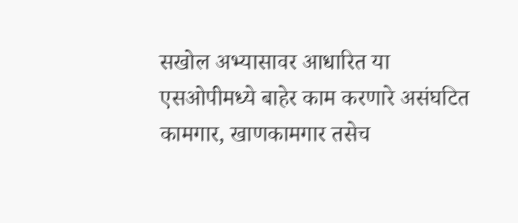सखोल अभ्यासावर आधारित या एसओपीमध्ये बाहेर काम करणारे असंघटित कामगार, खाणकामगार तसेच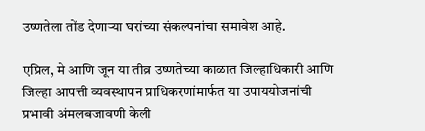उष्णतेला तोंड देणाऱ्या घरांच्या संकल्पनांचा समावेश आहे.

एप्रिल, मे आणि जून या तीव्र उष्णतेच्या काळात जिल्हाधिकारी आणि जिल्हा आपत्ती व्यवस्थापन प्राधिकरणांमार्फत या उपाययोजनांची प्रभावी अंमलबजावणी केली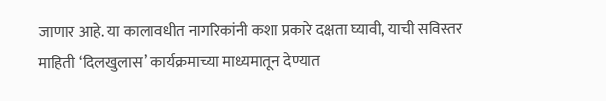जाणार आहे. या कालावधीत नागरिकांनी कशा प्रकारे दक्षता घ्यावी, याची सविस्तर माहिती ‘दिलखुलास’ कार्यक्रमाच्या माध्यमातून देण्यात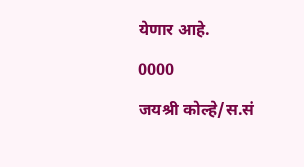येणार आहे.

0000

जयश्री कोल्हे/स.सं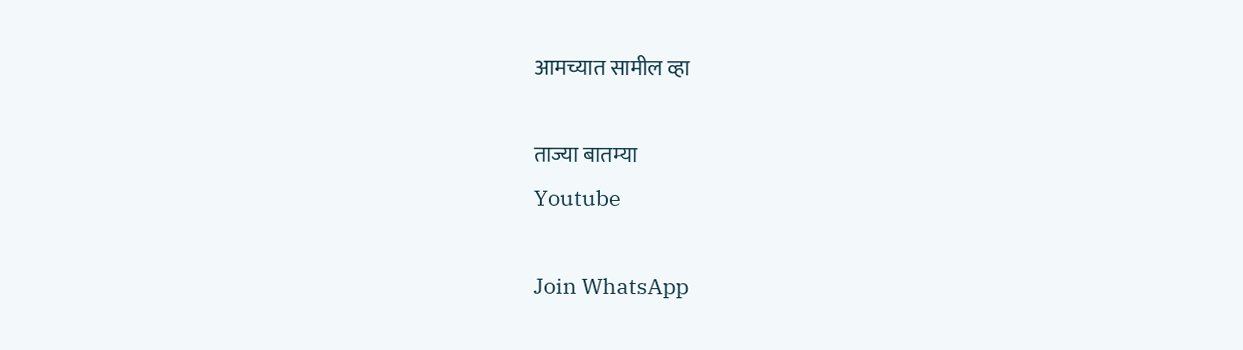आमच्यात सामील व्हा

ताज्या बातम्या
Youtube

Join WhatsApp